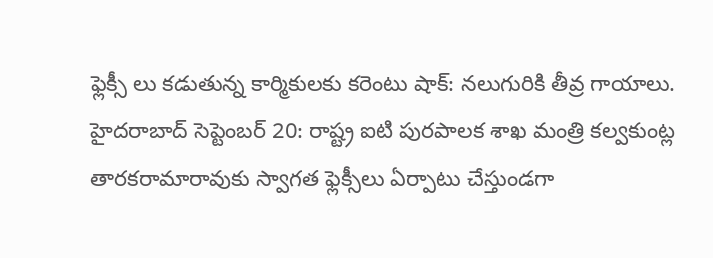ఫ్లెక్సీ లు కడుతున్న కార్మికులకు కరెంటు షాక్: నలుగురికి తీవ్ర గాయాలు.
హైదరాబాద్ సెప్టెంబర్ 20: రాష్ట్ర ఐటి పురపాలక శాఖ మంత్రి కల్వకుంట్ల తారకరామారావుకు స్వాగత ఫ్లెక్సీలు ఏర్పాటు చేస్తుండగా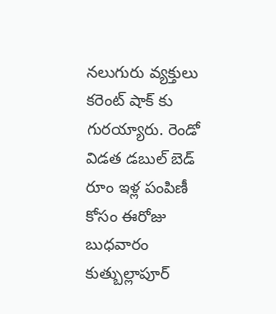నలుగురు వ్యక్తులు కరెంట్ షాక్ కు గురయ్యారు. రెండో విడత డబుల్ బెడ్ రూం ఇళ్ల పంపిణీ కోసం ఈరోజు బుధవారం కుత్బుల్లాపూర్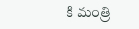కి మంత్రి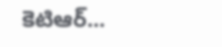కెటిఆర్...